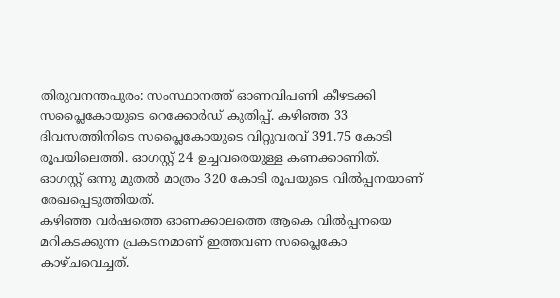തിരുവനന്തപുരം: സംസ്ഥാനത്ത് ഓണവിപണി കീഴടക്കി സപ്ലൈകോയുടെ റെക്കോർഡ് കുതിപ്പ്. കഴിഞ്ഞ 33 ദിവസത്തിനിടെ സപ്ലൈകോയുടെ വിറ്റുവരവ് 391.75 കോടി രൂപയിലെത്തി. ഓഗസ്റ്റ് 24 ഉച്ചവരെയുള്ള കണക്കാണിത്. ഓഗസ്റ്റ് ഒന്നു മുതൽ മാത്രം 320 കോടി രൂപയുടെ വിൽപ്പനയാണ് രേഖപ്പെടുത്തിയത്.
കഴിഞ്ഞ വർഷത്തെ ഓണക്കാലത്തെ ആകെ വിൽപ്പനയെ മറികടക്കുന്ന പ്രകടനമാണ് ഇത്തവണ സപ്ലൈകോ കാഴ്ചവെച്ചത്.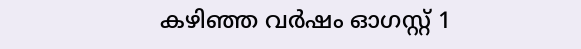കഴിഞ്ഞ വർഷം ഓഗസ്റ്റ് 1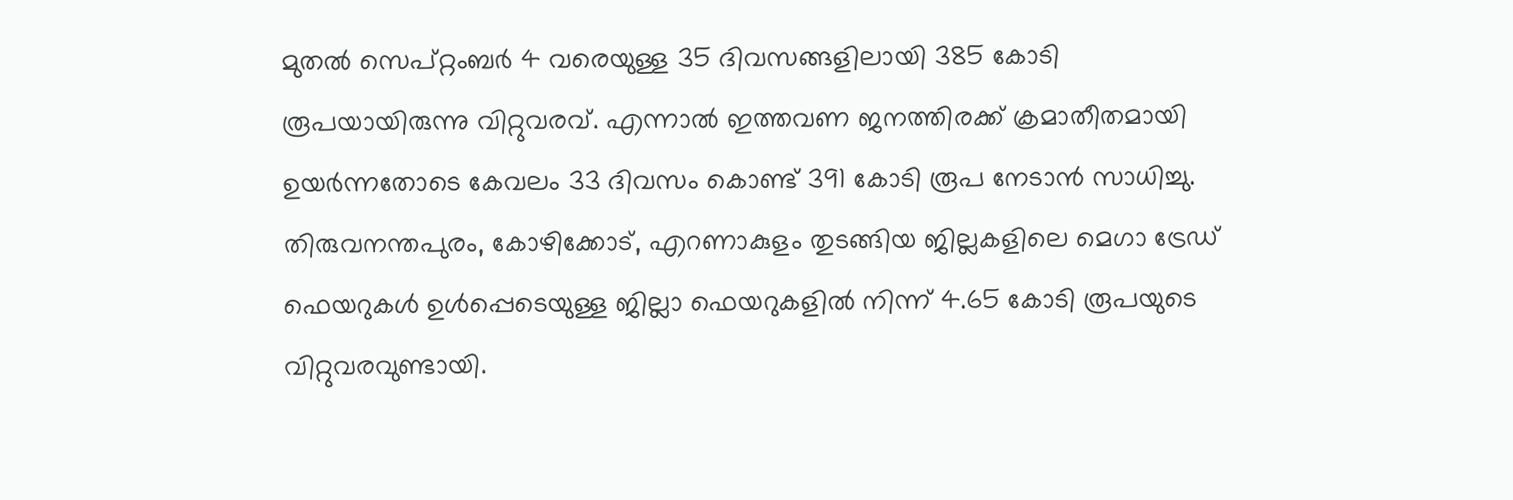മുതൽ സെപ്റ്റംബർ 4 വരെയുള്ള 35 ദിവസങ്ങളിലായി 385 കോടി രൂപയായിരുന്നു വിറ്റുവരവ്. എന്നാൽ ഇത്തവണ ജനത്തിരക്ക് ക്രമാതീതമായി ഉയർന്നതോടെ കേവലം 33 ദിവസം കൊണ്ട് 391 കോടി രൂപ നേടാൻ സാധിച്ചു.
തിരുവനന്തപുരം, കോഴിക്കോട്, എറണാകുളം തുടങ്ങിയ ജില്ലകളിലെ മെഗാ ട്രേഡ് ഫെയറുകൾ ഉൾപ്പെടെയുള്ള ജില്ലാ ഫെയറുകളിൽ നിന്ന് 4.65 കോടി രൂപയുടെ വിറ്റുവരവുണ്ടായി.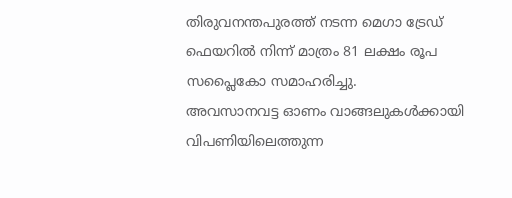തിരുവനന്തപുരത്ത് നടന്ന മെഗാ ട്രേഡ് ഫെയറിൽ നിന്ന് മാത്രം 81 ലക്ഷം രൂപ സപ്ലൈകോ സമാഹരിച്ചു.
അവസാനവട്ട ഓണം വാങ്ങലുകൾക്കായി വിപണിയിലെത്തുന്ന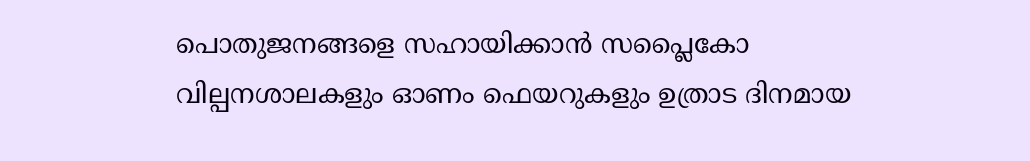പൊതുജനങ്ങളെ സഹായിക്കാൻ സപ്ലൈകോ വില്പനശാലകളും ഓണം ഫെയറുകളും ഉത്രാട ദിനമായ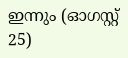ഇന്നും (ഓഗസ്റ്റ് 25)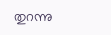തുറന്നു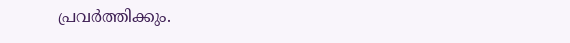പ്രവർത്തിക്കും.